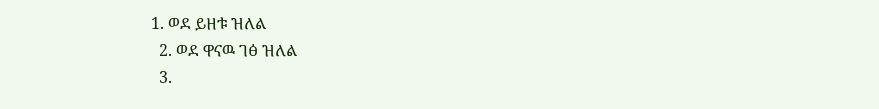1. ወደ ይዘቱ ዝለል
  2. ወደ ዋናዉ ገፅ ዝለል
  3.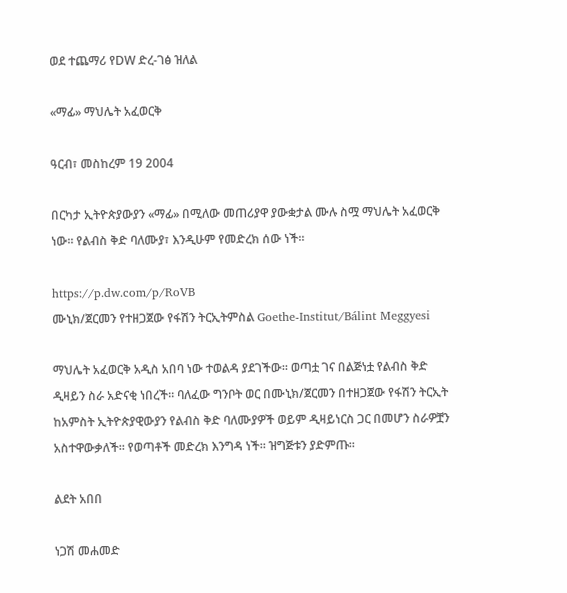ወደ ተጨማሪ የDW ድረ-ገፅ ዝለል

«ማፊ» ማህሌት አፈወርቅ

ዓርብ፣ መስከረም 19 2004

በርካታ ኢትዮጵያውያን «ማፊ» በሚለው መጠሪያዋ ያውቋታል ሙሉ ስሟ ማህሌት አፈወርቅ ነው። የልብስ ቅድ ባለሙያ፣ እንዲሁም የመድረክ ሰው ነች።

https://p.dw.com/p/RoVB
ሙኒክ/ጀርመን የተዘጋጀው የፋሽን ትርኢትምስል Goethe-Institut/Bálint Meggyesi

ማህሌት አፈወርቅ አዲስ አበባ ነው ተወልዳ ያደገችው። ወጣቷ ገና በልጅነቷ የልብስ ቅድ ዲዛይን ስራ አድናቂ ነበረች። ባለፈው ግንቦት ወር በሙኒክ/ጀርመን በተዘጋጀው የፋሽን ትርኢት ከአምስት ኢትዮጵያዊውያን የልብስ ቅድ ባለሙያዎች ወይም ዲዛይነርስ ጋር በመሆን ስራዎቿን አስተዋውቃለች። የወጣቶች መድረክ እንግዳ ነች። ዝግጅቱን ያድምጡ።

ልደት አበበ

ነጋሽ መሐመድ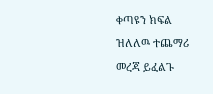ቀጣዩን ክፍል ዝለለዉ ተጨማሪ መረጃ ይፈልጉ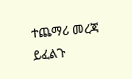ተጨማሪ መረጃ ይፈልጉ